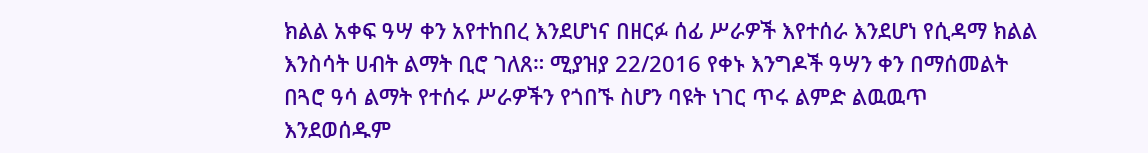ክልል አቀፍ ዓሣ ቀን አየተከበረ እንደሆነና በዘርፉ ሰፊ ሥራዎች እየተሰራ እንደሆነ የሲዳማ ክልል እንስሳት ሀብት ልማት ቢሮ ገለጸ። ሚያዝያ 22/2016 የቀኑ እንግዶች ዓሣን ቀን በማሰመልት በጓሮ ዓሳ ልማት የተሰሩ ሥራዎችን የጎበኙ ስሆን ባዩት ነገር ጥሩ ልምድ ልዉዉጥ እንደወሰዱም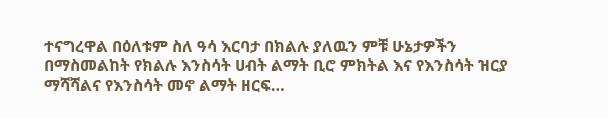ተናግረዋል በዕለቱም ስለ ዓሳ እርባታ በክልሉ ያለዉን ምቹ ሁኔታዎችን በማስመልከት የክልሉ እንስሳት ሀብት ልማት ቢሮ ምክትል እና የእንስሳት ዝርያ ማሻሻልና የእንስሳት መኖ ልማት ዘርፍ…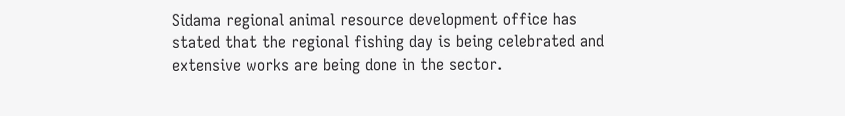Sidama regional animal resource development office has stated that the regional fishing day is being celebrated and extensive works are being done in the sector.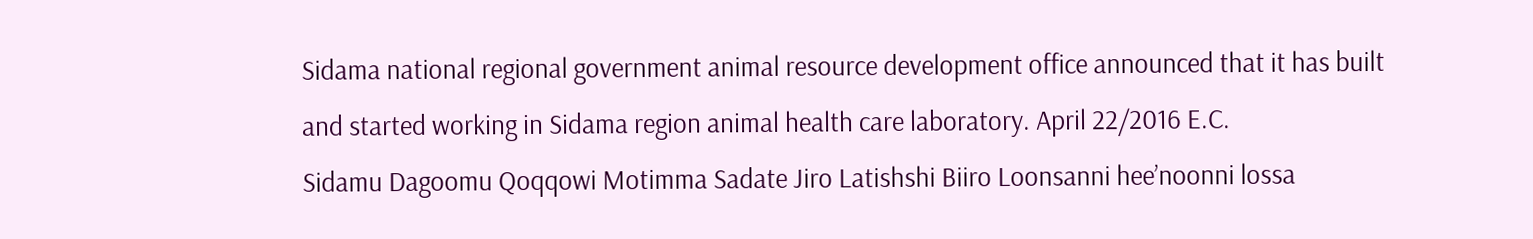Sidama national regional government animal resource development office announced that it has built and started working in Sidama region animal health care laboratory. April 22/2016 E.C.
Sidamu Dagoomu Qoqqowi Motimma Sadate Jiro Latishshi Biiro Loonsanni hee’noonni lossa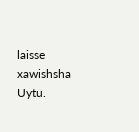laisse xawishsha Uytu.